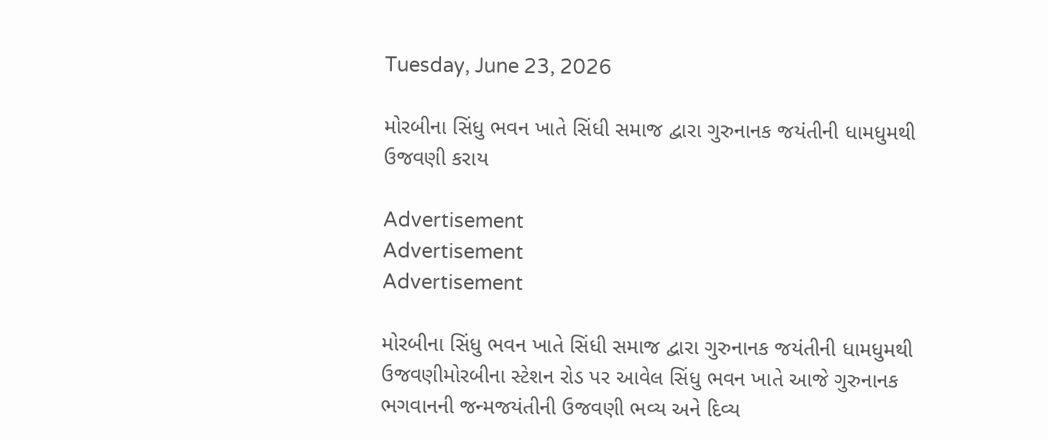Tuesday, June 23, 2026

મોરબીના સિંધુ ભવન ખાતે સિંધી સમાજ દ્વારા ગુરુનાનક જયંતીની ધામધુમથી ઉજવણી કરાય

Advertisement
Advertisement
Advertisement

મોરબીના સિંધુ ભવન ખાતે સિંધી સમાજ દ્વારા ગુરુનાનક જયંતીની ધામધુમથી ઉજવણીમોરબીના સ્ટેશન રોડ પર આવેલ સિંધુ ભવન ખાતે આજે ગુરુનાનક ભગવાનની જન્મજયંતીની ઉજવણી ભવ્ય અને દિવ્ય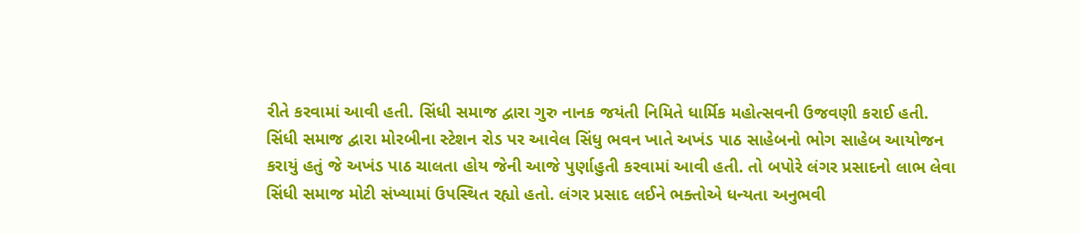રીતે કરવામાં આવી હતી. સિંધી સમાજ દ્વારા ગુરુ નાનક જયંતી નિમિતે ધાર્મિક મહોત્સવની ઉજવણી કરાઈ હતી. સિંધી સમાજ દ્વારા મોરબીના સ્ટેશન રોડ પર આવેલ સિંધુ ભવન ખાતે અખંડ પાઠ સાહેબનો ભોગ સાહેબ આયોજન કરાયું હતું જે અખંડ પાઠ ચાલતા હોય જેની આજે પુર્ણાહુતી કરવામાં આવી હતી. તો બપોરે લંગર પ્રસાદનો લાભ લેવા સિંધી સમાજ મોટી સંખ્યામાં ઉપસ્થિત રહ્યો હતો. લંગર પ્રસાદ લઈને ભક્તોએ ધન્યતા અનુભવી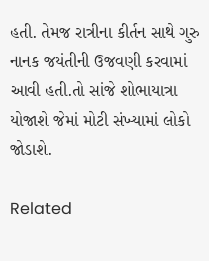હતી. તેમજ રાત્રીના કીર્તન સાથે ગુરુ નાનક જયંતીની ઉજવણી કરવામાં આવી હતી.તો સાંજે શોભાયાત્રા યોજાશે જેમાં મોટી સંખ્યામાં લોકો જોડાશે.

Related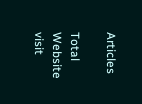Articles

Total Website visit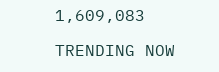1,609,083

TRENDING NOW